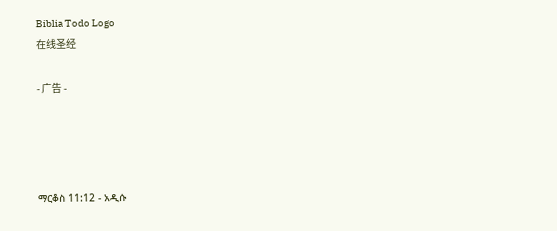Biblia Todo Logo
在线圣经

- 广告 -




ማርቆስ 11:12 - አዲሱ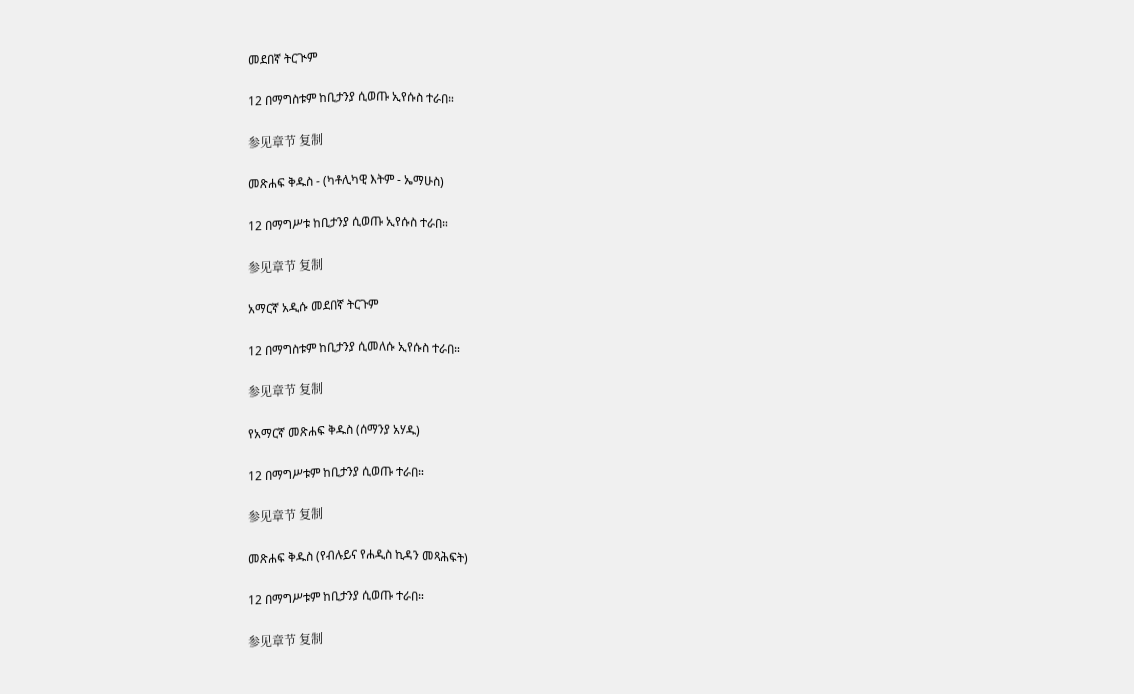መደበኛ ትርጒም

12 በማግስቱም ከቢታንያ ሲወጡ ኢየሱስ ተራበ።

参见章节 复制

መጽሐፍ ቅዱስ - (ካቶሊካዊ እትም - ኤማሁስ)

12 በማግሥቱ ከቢታንያ ሲወጡ ኢየሱስ ተራበ።

参见章节 复制

አማርኛ አዲሱ መደበኛ ትርጉም

12 በማግስቱም ከቢታንያ ሲመለሱ ኢየሱስ ተራበ።

参见章节 复制

የአማርኛ መጽሐፍ ቅዱስ (ሰማንያ አሃዱ)

12 በማግሥቱም ከቢታንያ ሲወጡ ተራበ።

参见章节 复制

መጽሐፍ ቅዱስ (የብሉይና የሐዲስ ኪዳን መጻሕፍት)

12 በማግሥቱም ከቢታንያ ሲወጡ ተራበ።

参见章节 复制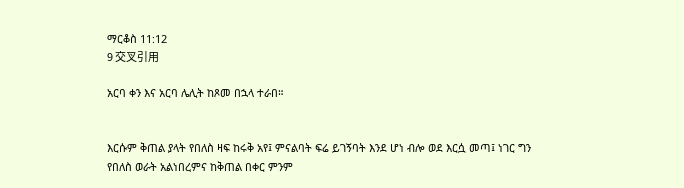ማርቆስ 11:12
9 交叉引用

አርባ ቀን እና አርባ ሌሊት ከጾመ በኋላ ተራበ።


እርሱም ቅጠል ያላት የበለስ ዛፍ ከሩቅ አየ፤ ምናልባት ፍሬ ይገኝባት እንደ ሆነ ብሎ ወደ እርሷ መጣ፤ ነገር ግን የበለስ ወራት አልነበረምና ከቅጠል በቀር ምንም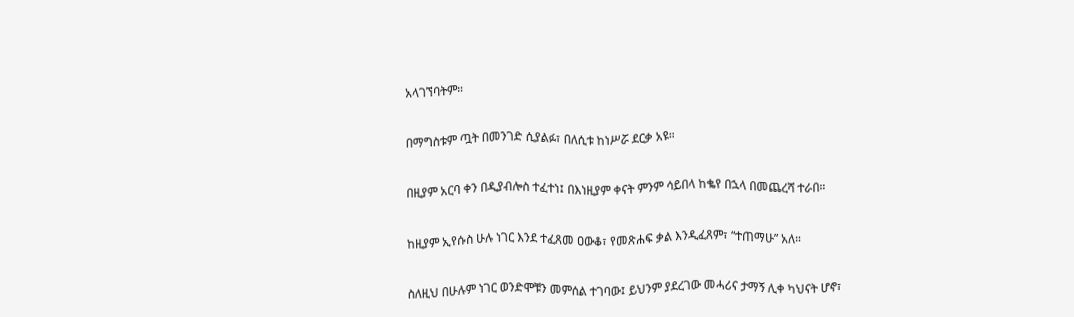አላገኘባትም።


በማግስቱም ጧት በመንገድ ሲያልፉ፣ በለሲቱ ከነሥሯ ደርቃ አዩ።


በዚያም አርባ ቀን በዲያብሎስ ተፈተነ፤ በእነዚያም ቀናት ምንም ሳይበላ ከቈየ በኋላ በመጨረሻ ተራበ።


ከዚያም ኢየሱስ ሁሉ ነገር እንደ ተፈጸመ ዐውቆ፣ የመጽሐፍ ቃል እንዲፈጸም፣ “ተጠማሁ” አለ።


ስለዚህ በሁሉም ነገር ወንድሞቹን መምሰል ተገባው፤ ይህንም ያደረገው መሓሪና ታማኝ ሊቀ ካህናት ሆኖ፣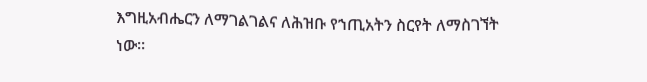እግዚአብሔርን ለማገልገልና ለሕዝቡ የኀጢአትን ስርየት ለማስገኘት ነው።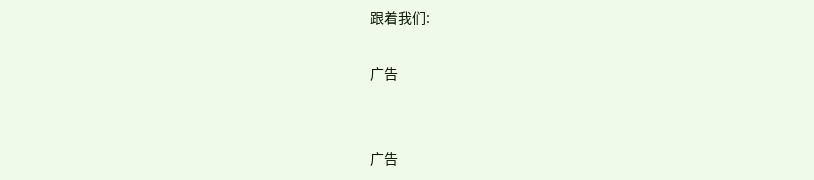跟着我们:

广告


广告